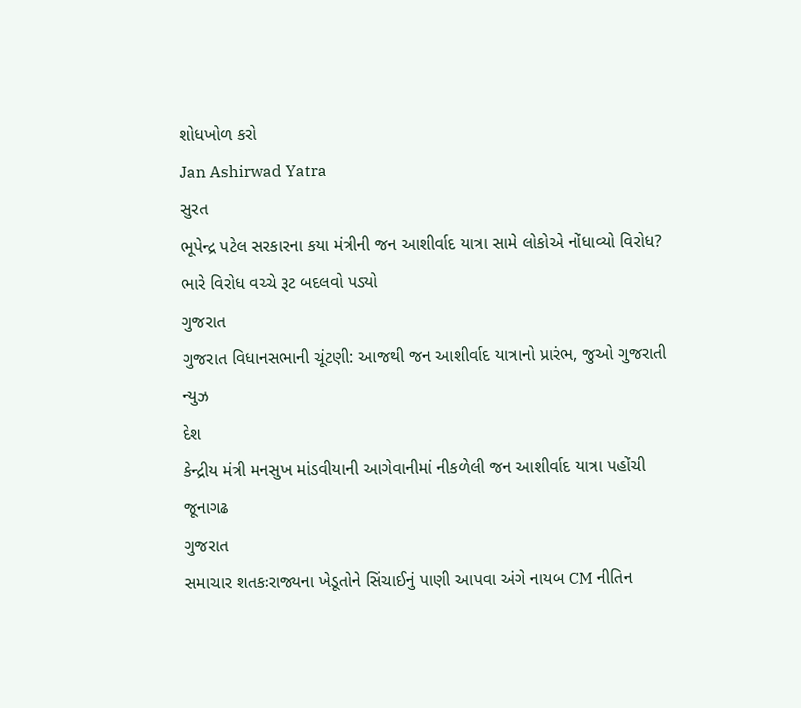શોધખોળ કરો
Jan Ashirwad Yatra
સુરત
ભૂપેન્દ્ર પટેલ સરકારના કયા મંત્રીની જન આશીર્વાદ યાત્રા સામે લોકોએ નોંધાવ્યો વિરોધ? ભારે વિરોધ વચ્ચે રૂટ બદલવો પડ્યો
ગુજરાત
ગુજરાત વિધાનસભાની ચૂંટણી: આજથી જન આશીર્વાદ યાત્રાનો પ્રારંભ, જુઓ ગુજરાતી ન્યુઝ
દેશ
કેન્દ્રીય મંત્રી મનસુખ માંડવીયાની આગેવાનીમાં નીકળેલી જન આશીર્વાદ યાત્રા પહોંચી જૂનાગઢ
ગુજરાત
સમાચાર શતકઃરાજ્યના ખેડૂતોને સિંચાઈનું પાણી આપવા અંગે નાયબ CM નીતિન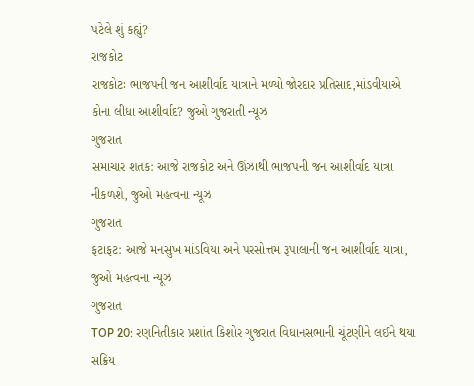પટેલે શું કહ્યું?
રાજકોટ
રાજકોટઃ ભાજપની જન આશીર્વાદ યાત્રાને મળ્યો જોરદાર પ્રતિસાદ,માંડવીયાએ કોના લીધા આશીર્વાદ? જુઓ ગુજરાતી ન્યૂઝ
ગુજરાત
સમાચાર શતક: આજે રાજકોટ અને ઊંઝાથી ભાજપની જન આશીર્વાદ યાત્રા નીકળશે, જુઓ મહત્વના ન્યૂઝ
ગુજરાત
ફટાફટ: આજે મનસુખ માંડવિયા અને પરસોત્તમ રૂપાલાની જન આશીર્વાદ યાત્રા, જુઓ મહત્વના ન્યૂઝ
ગુજરાત
TOP 20: રણનિતીકાર પ્રશાંત કિશોર ગુજરાત વિધાનસભાની ચૂંટણીને લઈને થયા સક્રિય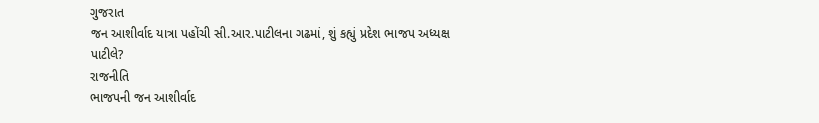ગુજરાત
જન આશીર્વાદ યાત્રા પહોંચી સી.આર.પાટીલના ગઢમાં, શું કહ્યું પ્રદેશ ભાજપ અધ્યક્ષ પાટીલે?
રાજનીતિ
ભાજપની જન આશીર્વાદ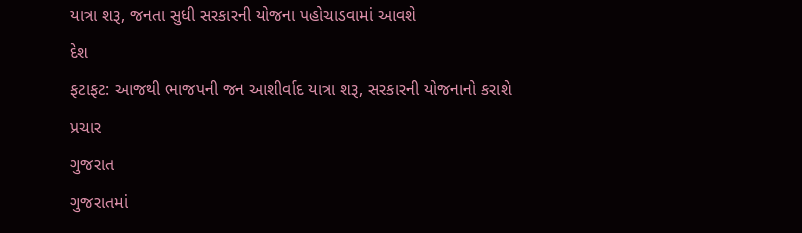યાત્રા શરૂ, જનતા સુધી સરકારની યોજના પહોચાડવામાં આવશે
દેશ
ફટાફટ: આજથી ભાજપની જન આશીર્વાદ યાત્રા શરૂ, સરકારની યોજનાનો કરાશે પ્રચાર
ગુજરાત
ગુજરાતમાં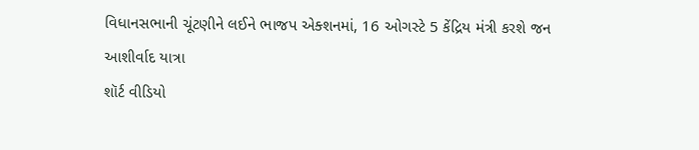વિધાનસભાની ચૂંટણીને લઈને ભાજપ એક્શનમાં, 16 ઓગસ્ટે 5 કેંદ્રિય મંત્રી કરશે જન આશીર્વાદ યાત્રા
શૉર્ટ વીડિયો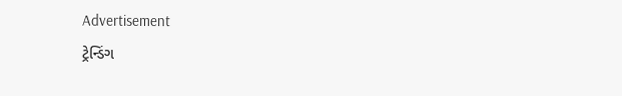Advertisement
ટ્રેન્ડિંગ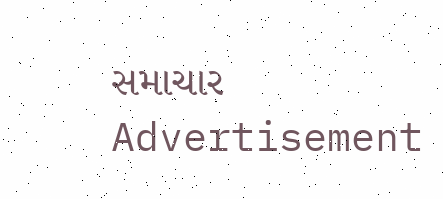સમાચાર
Advertisement